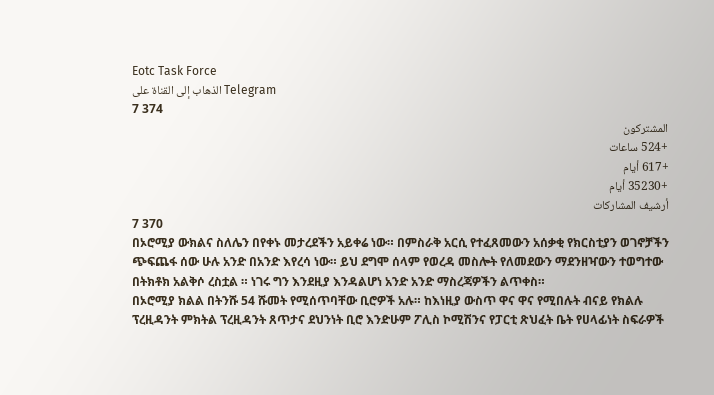Eotc Task Force
الذهاب إلى القناة على Telegram
7 374
المشتركون
+524 ساعات
+617 أيام
+35230 أيام
أرشيف المشاركات
7 370
በኦሮሚያ ውክልና ስለሌን በየቀኑ መታረደችን አይቀሬ ነው። በምስራቅ አርሲ የተፈጸመውን አሰቃቂ የክርስቲያን ወገኖቻችን ጭፍጨፋ ሰው ሁሉ አንድ በአንድ እየረሳ ነው። ይህ ደግሞ ሰላም የወረዳ መስሎት የለመደውን ማደንዘዣውን ተወግተው በትክቶክ አልቅሶ ረስቷል ። ነገሩ ግን እንደዚያ እንዳልሆነ አንድ አንድ ማስረጃዎችን ልጥቀስ።
በኦሮሚያ ክልል በትንሹ 54 ሹመት የሚሰጥባቸው ቢሮዎች አሉ። ከእነዚያ ውስጥ ዋና ዋና የሚበሉት ብናይ የክልሉ ፕረዚዳንት ምክትል ፕረዚዳንት ጸጥታና ደህንነት ቢሮ እንድሁም ፖሊስ ኮሚሽንና የፓርቲ ጽህፈት ቤት የሀላፊነት ስፍራዎች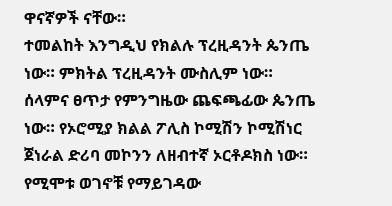ዋናኛዎች ናቸው።
ተመልከት እንግዲህ የክልሉ ፕረዚዳንት ጴንጤ ነው። ምክትል ፕረዚዳንት ሙስሊም ነው። ሰላምና ፀጥታ የምንግዜው ጨፍጫፊው ጴንጤ ነው። የኦሮሚያ ክልል ፖሊስ ኮሚሽን ኮሚሽነር ጀነራል ድሪባ መኮንን ለዘብተኛ ኦርቶዶክስ ነው። የሚሞቱ ወገኖቹ የማይገዳው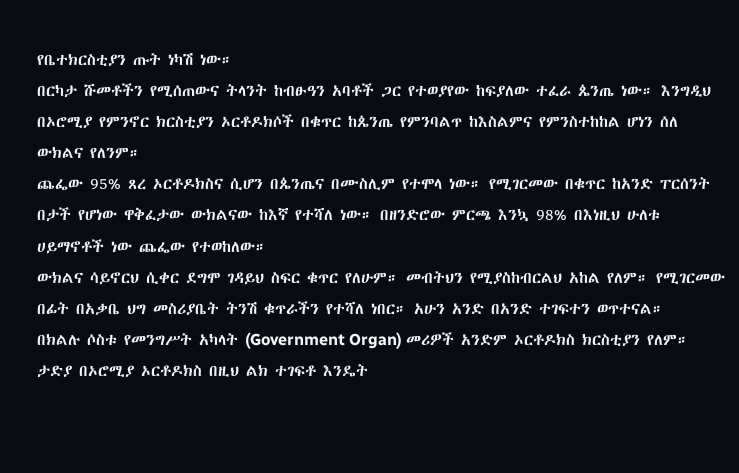የቤተክርስቲያን ጡት ነካሽ ነው።
በርካታ ሹመቶችን የሚሰጠውና ትላንት ከብፁዓን አባቶች ጋር የተወያየው ከፍያለው ተፈራ ጴንጤ ነው። እንግዲህ በኦሮሚያ የምንኖር ክርስቲያን ኦርቶዶክሶች በቁጥር ከጴንጤ የምንባልጥ ከእስልምና የምንስተከከል ሆነን ሰለ ውክልና የለንም።
ጨፌው 95% ጸረ ኦርቶዶክስና ሲሆን በጴንጤና በሙስሊም የተሞላ ነው። የሚገርመው በቁጥር ከአንድ ፐርሰንት በታች የሆነው ዋቅፈታው ውክልናው ከእኛ የተሻለ ነው። በዘንድሮው ምርጫ እንኳ 98% በእነዚህ ሁለቱ ሀይማኖቶች ነው ጨፌው የተወከለው።
ውክልና ሳይኖርህ ሲቀር ደግሞ ገዳይህ ስፍር ቁጥር የለሁም። መብትህን የሚያስከብርልህ አከል የለም። የሚገርመው በፊት በአቃቤ ህግ መስሪያቤት ትንሽ ቁጥራችን የተሻለ ነበር። አሁን አንድ በአንድ ተገፍተን ወጥተናል።
በክልሉ ሶስቱ የመንግሥት አካላት (Government Organ) መሪዎች አንድም ኦርቶዶክስ ክርስቲያን የለም። ታድያ በኦሮሚያ ኦርቶዶክስ በዚህ ልክ ተገፍቶ እንዴት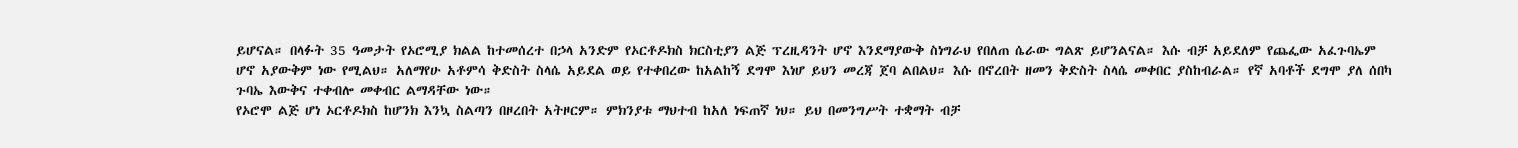ይሆናል። በላፉት 35 ዓመታት የኦሮሚያ ክልል ከተመሰረተ በኃላ አንድም የኦርቶዶክስ ክርስቲያን ልጅ ፕረዚዳንት ሆኖ እንደማያውቅ ስነግራህ የበለጠ ሴራው ግልጽ ይሆንልናል። እሱ ብቻ አይደለም የጨፌው አፈጉባኤም ሆኖ አያውቅም ነው የሚልህ። አለማየሁ አቶምሳ ቅድስት ስላሴ አይደል ወይ የተቀበረው ከአልከኝ ደግሞ እነሆ ይህን መረጃ ጀባ ልበልህ። እሱ በኖረበት ዘመን ቅድስት ስላሴ መቀበር ያስከብራል። የኛ አባቶች ደግሞ ያለ ሰበካ ጉባኤ እውቅና ተቀብሎ መቀብር ልማዳቸው ነው።
የኦሮሞ ልጅ ሆነ ኦርቶዶክስ ከሆንክ እንኳ ስልጣን በዞረበት አትዞርም። ምክንያቱ ማህተብ ከአለ ነፍጠኛ ነህ። ይህ በመንግሥት ተቋማት ብቻ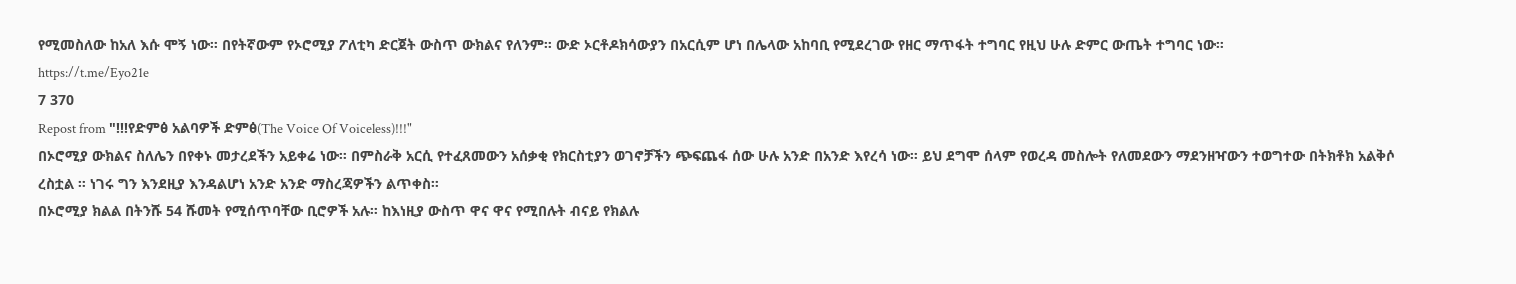የሚመስለው ከአለ እሱ ሞኝ ነው። በየትኛውም የኦሮሚያ ፖለቲካ ድርጀት ውስጥ ውክልና የለንም። ውድ ኦርቶዶክሳውያን በአርሲም ሆነ በሌላው አከባቢ የሚደረገው የዘር ማጥፋት ተግባር የዚህ ሁሉ ድምር ውጤት ተግባር ነው።
https://t.me/Eyo21e
7 370
Repost from "!!!የድምፅ አልባዎች ድምፅ(The Voice Of Voiceless)!!!"
በኦሮሚያ ውክልና ስለሌን በየቀኑ መታረደችን አይቀሬ ነው። በምስራቅ አርሲ የተፈጸመውን አሰቃቂ የክርስቲያን ወገኖቻችን ጭፍጨፋ ሰው ሁሉ አንድ በአንድ እየረሳ ነው። ይህ ደግሞ ሰላም የወረዳ መስሎት የለመደውን ማደንዘዣውን ተወግተው በትክቶክ አልቅሶ ረስቷል ። ነገሩ ግን እንደዚያ እንዳልሆነ አንድ አንድ ማስረጃዎችን ልጥቀስ።
በኦሮሚያ ክልል በትንሹ 54 ሹመት የሚሰጥባቸው ቢሮዎች አሉ። ከእነዚያ ውስጥ ዋና ዋና የሚበሉት ብናይ የክልሉ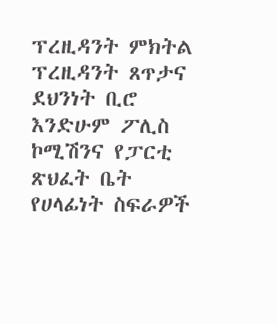ፕረዚዳንት ምክትል ፕረዚዳንት ጸጥታና ደህንነት ቢሮ እንድሁም ፖሊስ ኮሚሽንና የፓርቲ ጽህፈት ቤት የሀላፊነት ስፍራዎች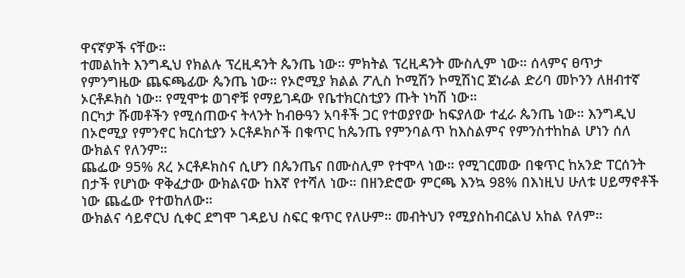ዋናኛዎች ናቸው።
ተመልከት እንግዲህ የክልሉ ፕረዚዳንት ጴንጤ ነው። ምክትል ፕረዚዳንት ሙስሊም ነው። ሰላምና ፀጥታ የምንግዜው ጨፍጫፊው ጴንጤ ነው። የኦሮሚያ ክልል ፖሊስ ኮሚሽን ኮሚሽነር ጀነራል ድሪባ መኮንን ለዘብተኛ ኦርቶዶክስ ነው። የሚሞቱ ወገኖቹ የማይገዳው የቤተክርስቲያን ጡት ነካሽ ነው።
በርካታ ሹመቶችን የሚሰጠውና ትላንት ከብፁዓን አባቶች ጋር የተወያየው ከፍያለው ተፈራ ጴንጤ ነው። እንግዲህ በኦሮሚያ የምንኖር ክርስቲያን ኦርቶዶክሶች በቁጥር ከጴንጤ የምንባልጥ ከእስልምና የምንስተከከል ሆነን ሰለ ውክልና የለንም።
ጨፌው 95% ጸረ ኦርቶዶክስና ሲሆን በጴንጤና በሙስሊም የተሞላ ነው። የሚገርመው በቁጥር ከአንድ ፐርሰንት በታች የሆነው ዋቅፈታው ውክልናው ከእኛ የተሻለ ነው። በዘንድሮው ምርጫ እንኳ 98% በእነዚህ ሁለቱ ሀይማኖቶች ነው ጨፌው የተወከለው።
ውክልና ሳይኖርህ ሲቀር ደግሞ ገዳይህ ስፍር ቁጥር የለሁም። መብትህን የሚያስከብርልህ አከል የለም።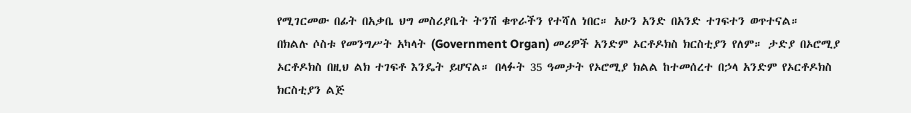የሚገርመው በፊት በአቃቤ ህግ መስሪያቤት ትንሽ ቁጥራችን የተሻለ ነበር። አሁን አንድ በአንድ ተገፍተን ወጥተናል።
በክልሉ ሶስቱ የመንግሥት አካላት (Government Organ) መሪዎች አንድም ኦርቶዶክስ ክርስቲያን የለም። ታድያ በኦሮሚያ ኦርቶዶክስ በዚህ ልክ ተገፍቶ እንዴት ይሆናል። በላፉት 35 ዓመታት የኦሮሚያ ክልል ከተመሰረተ በኃላ አንድም የኦርቶዶክስ ክርስቲያን ልጅ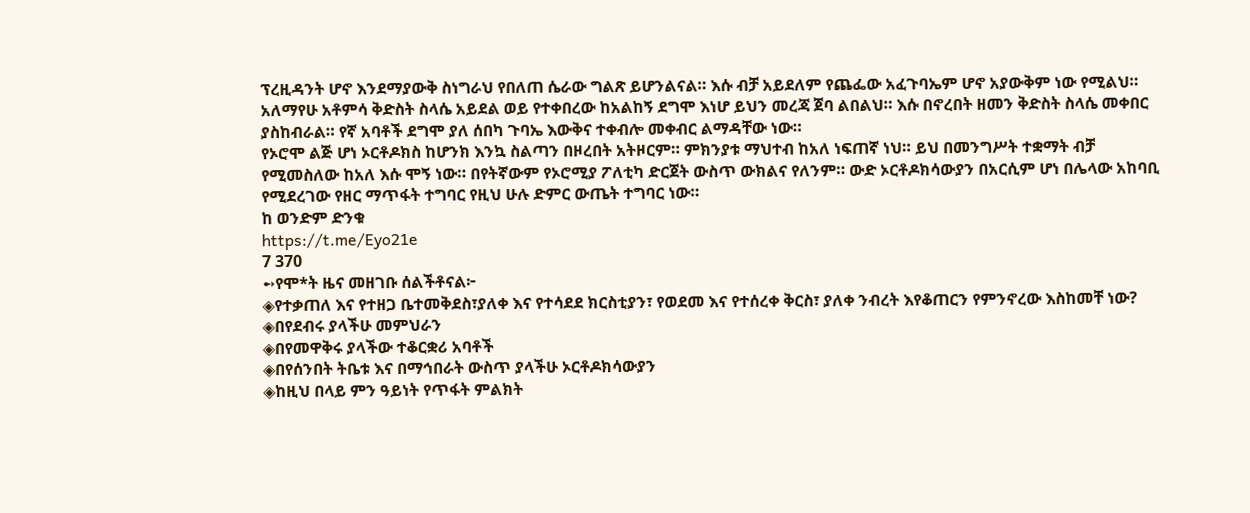ፕረዚዳንት ሆኖ እንደማያውቅ ስነግራህ የበለጠ ሴራው ግልጽ ይሆንልናል። እሱ ብቻ አይደለም የጨፌው አፈጉባኤም ሆኖ አያውቅም ነው የሚልህ። አለማየሁ አቶምሳ ቅድስት ስላሴ አይደል ወይ የተቀበረው ከአልከኝ ደግሞ እነሆ ይህን መረጃ ጀባ ልበልህ። እሱ በኖረበት ዘመን ቅድስት ስላሴ መቀበር ያስከብራል። የኛ አባቶች ደግሞ ያለ ሰበካ ጉባኤ እውቅና ተቀብሎ መቀብር ልማዳቸው ነው።
የኦሮሞ ልጅ ሆነ ኦርቶዶክስ ከሆንክ እንኳ ስልጣን በዞረበት አትዞርም። ምክንያቱ ማህተብ ከአለ ነፍጠኛ ነህ። ይህ በመንግሥት ተቋማት ብቻ የሚመስለው ከአለ እሱ ሞኝ ነው። በየትኛውም የኦሮሚያ ፖለቲካ ድርጀት ውስጥ ውክልና የለንም። ውድ ኦርቶዶክሳውያን በአርሲም ሆነ በሌላው አከባቢ የሚደረገው የዘር ማጥፋት ተግባር የዚህ ሁሉ ድምር ውጤት ተግባር ነው።
ከ ወንድም ድንቁ
https://t.me/Eyo21e
7 370
➻የሞ*ት ዜና መዘገቡ ሰልችቶናል፦
◈የተቃጠለ እና የተዘጋ ቤተመቅደስ፣ያለቀ እና የተሳደደ ክርስቲያን፣ የወደመ እና የተሰረቀ ቅርስ፣ ያለቀ ንብረት እየቆጠርን የምንኖረው እስከመቸ ነው?
◈በየደብሩ ያላችሁ መምህራን
◈በየመዋቅሩ ያላችው ተቆርቋሪ አባቶች
◈በየሰንበት ትቤቱ እና በማኅበራት ውስጥ ያላችሁ ኦርቶዶክሳውያን
◈ከዚህ በላይ ምን ዓይነት የጥፋት ምልክት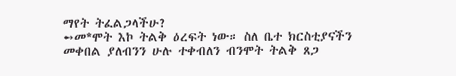ማየት ትፈልጋላችሁ?
➻መ*ሞት እኮ ትልቅ ዕረፍት ነው። ስለ ቤተ ክርስቲያናችን መቀበል ያለብንን ሁሉ ተቀብለን ብንሞት ትልቅ ጸጋ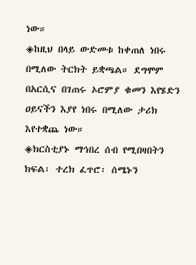ነው።
◈ከዚህ በላይ ውድመቱ ከቀጠለ ነበሩ በሚለው ትርክት ይቋጫል። ደግሞም በአርሲና በገጠሩ ኦሮምያ ቁመን እየሄድን ዐይናችን እያየ ነበሩ በሚለው ታሪክ እየተቋጨ ነው።
◈ክርስቲያኑ ማኅበረ ሰብ የሚበዛበትን ክፍል፡ ተረክ ፈጥሮ፡ ሰሜኑን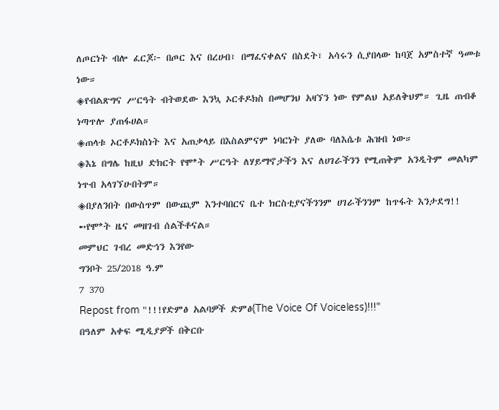ለጦርነት ብሎ ፈርጆ፦ በጦር እና በረሀብ፣ በማፈናቀልና በስደት፣ አሳሩን ሲያበላው ከባጀ አምስተኛ ዓመቱ ነው።
◈የብልጽግና ሥርዓት ብትወደው እንኳ ኦርቶዶክስ በመሆንህ አዛኘን ነው የምልህ አይለቅህም። ጊዜ ጠብቆ ነጣጥሎ ያጠፋሀል።
◈ጠላቱ ኦርቶዶክስነት እና አጠቃላይ በእስልምናም ነባርነት ያለው ባለእሴቱ ሕዝብ ነው።
◈እኔ በግሌ ከዚህ ድክርት የሞ*ት ሥርዓት ለሃይማኖታችን እና ለሀገራችንን የሚጠቅም አንዲትም መልካም ነጥብ አላገኘሁበትም።
◈በያለንበት በውስጥም በውጪም እንተባበርና ቤተ ክርስቲያናችንንም ሀገራችንንም ከጥፋት እንታደግ!!
➻የሞ*ት ዜና መዘገብ ሰልችቶናል።
መምህር ገብረ መድኅን እንየው
ግንቦት 25/2018 ዓ.ም
7 370
Repost from "!!!የድምፅ አልባዎች ድምፅ(The Voice Of Voiceless)!!!"
በዓለም አቀፍ ሚዲያዎች በቅርቡ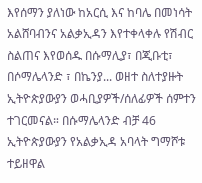እየሰማን ያለነው ከአርሲ እና ከባሌ በመነሳት አልሸባብንና አልቃኢዳን እየተቀላቀሉ የሽብር ስልጠና እየወሰዱ በሱማሊያ፣ በጂቡቲ፣ በሶማሌላንድ ፣ በኬንያ... ወዘተ ስለተያዙት ኢትዮጵያውያን ወሓቢያዎች/ሰለፊዎች ሰምተን ተገርመናል። በሱማሌላንድ ብቻ 46 ኢትዮጵያውያን የአልቃኢዳ አባላት ግማሾቱ ተይዘዋል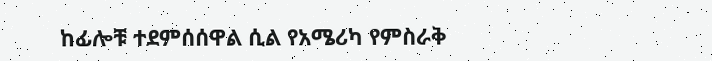ከፊሎቹ ተደምሰሰዋል ሲል የአሜሪካ የምስራቅ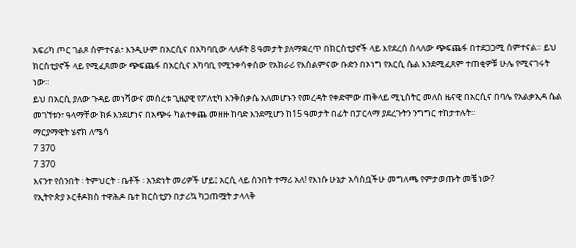አፍሪካ ጦር ገልጾ ሰምተናል፣ እንዲሁም በአርሲና በአካባቢው ላለፉት 8 ዓመታት ያለማቋረጥ በክርስቲያኖች ላይ እየደረሰ ስላለው ጭፍጨፋ በተደጋጋሚ ሰምተናል። ይህ ክርስቲያኖች ላይ የሚፈጸመው ጭፍጨፋ በአርሲና አካባቢ የሚንቀሳቀሰው የአክራሪ የእስልምናው ቡድን በኦነግ የአርሲ ሴል እንደሚፈጸም ተጠቂዎቹ ሁሌ የሚናገሩት ነው።
ይህ በአርሲ ያለው ጉዳይ መነሻውና መሰረቱ ጊዜያዊ የፖለቲካ እንቅስቃሴ አለመሆኑን የመረዳት የቀድሞው ጠቅላይ ሚኒስትር መለስ ዜናዊ በአርሲና በባሌ የአልቃኢዳ ሴል መገኘቱን፣ ዓላማቸው ክፉ እንደሆነና በአጭሩ ካልተቀጨ መዘዙ ከባድ እንደሚሆን ከ15 ዓመታት በፊት በፓርላማ ያደረጉትን ንግግር ተከታተሉት።
ማርያማዊት ሄኖክ ለሜሳ
7 370
7 370
እናንተ የሰንበት ፡ ትምህርት ፡ ቤቶች ፡ አንድነት መሪዎች ሆይ፤ አርሲ ላይ ሰንበት ተማሪ አለ! የእነሱ ሁኔታ አሳስቧችሁ መግለጫ የምታወጡት መቼ ነው?
የኢትዮጵያ ኦርቶዶክስ ተዋሕዶ ቤተ ክርስቲያን በታሪኳ ካጋጠሟት ታላላቅ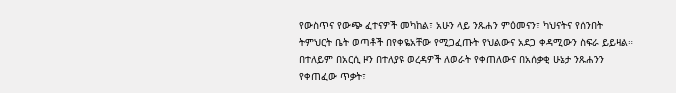የውስጥና የውጭ ፈተናዎች መካከል፣ አሁን ላይ ንጹሐን ምዕመናን፣ ካህናትና የሰንበት ትምህርት ቤት ወጣቶች በየቀዬአቸው የሚጋፈጡት የህልውና አደጋ ቀዳሚውን ስፍራ ይይዛል። በተለይም በአርሲ ዞን በተለያዩ ወረዳዎች ለወራት የቀጠለውና በአሰቃቂ ሁኔታ ንጹሐንን የቀጠፈው ጥቃት፣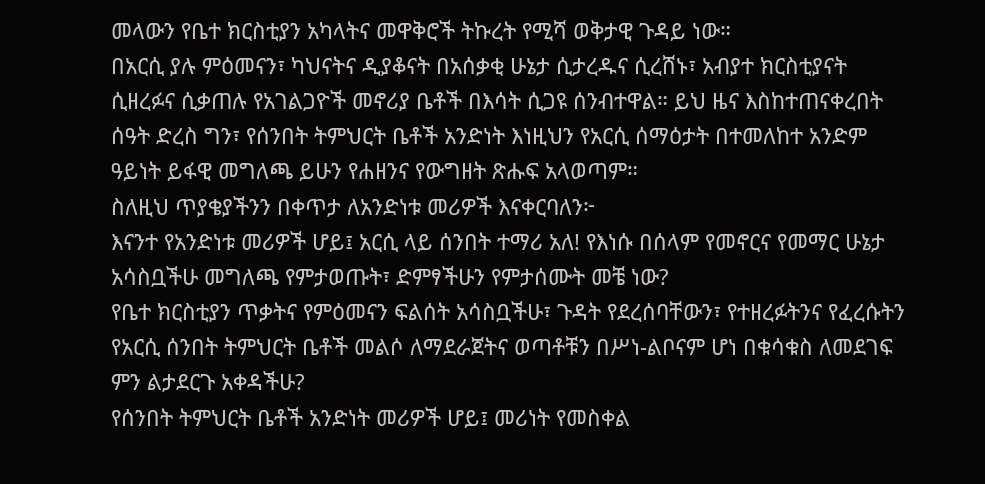መላውን የቤተ ክርስቲያን አካላትና መዋቅሮች ትኩረት የሚሻ ወቅታዊ ጉዳይ ነው።
በአርሲ ያሉ ምዕመናን፣ ካህናትና ዲያቆናት በአሰቃቂ ሁኔታ ሲታረዱና ሲረሸኑ፣ አብያተ ክርስቲያናት ሲዘረፉና ሲቃጠሉ የአገልጋዮች መኖሪያ ቤቶች በእሳት ሲጋዩ ሰንብተዋል። ይህ ዜና እስከተጠናቀረበት ሰዓት ድረስ ግን፣ የሰንበት ትምህርት ቤቶች አንድነት እነዚህን የአርሲ ሰማዕታት በተመለከተ አንድም ዓይነት ይፋዊ መግለጫ ይሁን የሐዘንና የውግዘት ጽሑፍ አላወጣም።
ስለዚህ ጥያቄያችንን በቀጥታ ለአንድነቱ መሪዎች እናቀርባለን፦
እናንተ የአንድነቱ መሪዎች ሆይ፤ አርሲ ላይ ሰንበት ተማሪ አለ! የእነሱ በሰላም የመኖርና የመማር ሁኔታ አሳስቧችሁ መግለጫ የምታወጡት፣ ድምፃችሁን የምታሰሙት መቼ ነው?
የቤተ ክርስቲያን ጥቃትና የምዕመናን ፍልሰት አሳስቧችሁ፣ ጉዳት የደረሰባቸውን፣ የተዘረፉትንና የፈረሱትን የአርሲ ሰንበት ትምህርት ቤቶች መልሶ ለማደራጀትና ወጣቶቹን በሥነ-ልቦናም ሆነ በቁሳቁስ ለመደገፍ ምን ልታደርጉ አቀዳችሁ?
የሰንበት ትምህርት ቤቶች አንድነት መሪዎች ሆይ፤ መሪነት የመስቀል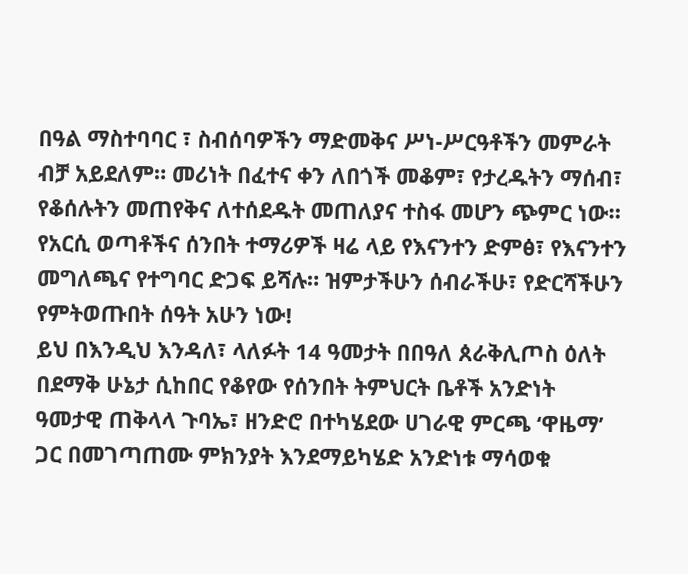በዓል ማስተባባር ፣ ስብሰባዎችን ማድመቅና ሥነ-ሥርዓቶችን መምራት ብቻ አይደለም። መሪነት በፈተና ቀን ለበጎች መቆም፣ የታረዱትን ማሰብ፣ የቆሰሉትን መጠየቅና ለተሰደዱት መጠለያና ተስፋ መሆን ጭምር ነው። የአርሲ ወጣቶችና ሰንበት ተማሪዎች ዛሬ ላይ የእናንተን ድምፅ፣ የእናንተን መግለጫና የተግባር ድጋፍ ይሻሉ። ዝምታችሁን ሰብራችሁ፣ የድርሻችሁን የምትወጡበት ሰዓት አሁን ነው!
ይህ በእንዲህ እንዳለ፣ ላለፉት 14 ዓመታት በበዓለ ጰራቅሊጦስ ዕለት በደማቅ ሁኔታ ሲከበር የቆየው የሰንበት ትምህርት ቤቶች አንድነት ዓመታዊ ጠቅላላ ጉባኤ፣ ዘንድሮ በተካሄደው ሀገራዊ ምርጫ ‘ዋዜማ’ ጋር በመገጣጠሙ ምክንያት እንደማይካሄድ አንድነቱ ማሳወቁ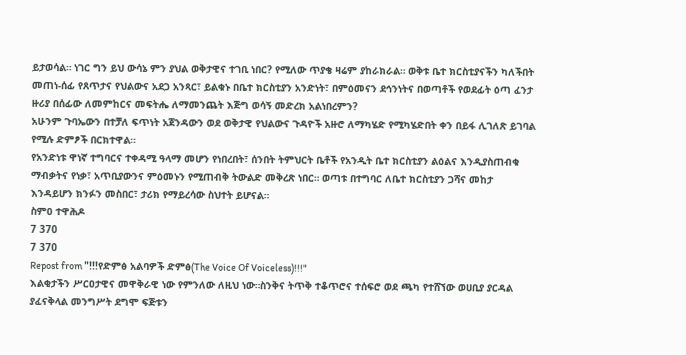ይታወሳል። ነገር ግን ይህ ውሳኔ ምን ያህል ወቅታዊና ተገቢ ነበር? የሚለው ጥያቄ ዛሬም ያከራክራል። ወቅቱ ቤተ ክርስቲያናችን ካለችበት መጠነ-ሰፊ የጸጥታና የህልውና አደጋ አንጻር፣ ይልቁኑ በቤተ ክርስቲያን አንድነት፣ በምዕመናን ደኅንነትና በወጣቶች የወደፊት ዕጣ ፈንታ ዙሪያ በሰፊው ለመምከርና መፍትሔ ለማመንጨት እጅግ ወሳኝ መድረክ አልነበረምን?
አሁንም ጉባኤውን በተቻለ ፍጥነት አጀንዳውን ወደ ወቅታዊ የህልውና ጉዳዮች አዙሮ ለማካሄድ የሚካሄድበት ቀን በይፋ ሊገለጽ ይገባል የሚሉ ድምፆች በርክተዋል።
የአንድነቱ ዋነኛ ተግባርና ተቀዳሚ ዓላማ መሆን የነበረበት፣ ሰንበት ትምህርት ቤቶች የአንዲት ቤተ ክርስቲያን ልዕልና እንዲያስጠብቁ ማብቃትና የነቃ፣ አጥቢያውንና ምዕመኑን የሚጠብቅ ትውልድ መቅረጽ ነበር። ወጣቱ በተግባር ለቤተ ክርስቲያን ጋሻና መከታ እንዳይሆን ክንፉን መስበር፣ ታሪክ የማይረሳው ስህተት ይሆናል።
ስምዐ ተዋሕዶ
7 370
7 370
Repost from "!!!የድምፅ አልባዎች ድምፅ(The Voice Of Voiceless)!!!"
እልቂታችን ሥርዐታዊና መዋቅራዊ ነው የምንለው ለዚህ ነው።ስንቅና ትጥቅ ተቆጥሮና ተሰፍሮ ወደ ጫካ የተሸኘው ወሀቢያ ያርዳል ያፈናቅላል መንግሥት ደግሞ ፍጅቱን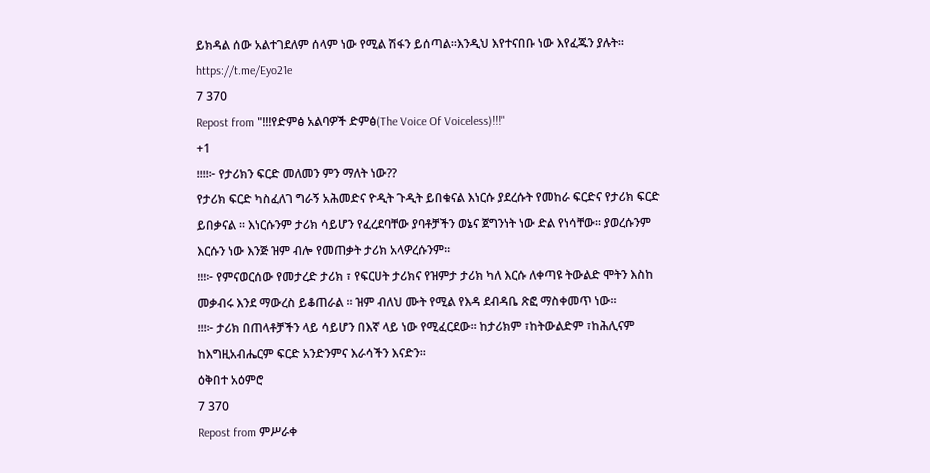ይክዳል ሰው አልተገደለም ሰላም ነው የሚል ሽፋን ይሰጣል።እንዲህ እየተናበቡ ነው እየፈጁን ያሉት።
https://t.me/Eyo21e
7 370
Repost from "!!!የድምፅ አልባዎች ድምፅ(The Voice Of Voiceless)!!!"
+1
፧፧፧፧፦ የታሪክን ፍርድ መለመን ምን ማለት ነው??
የታሪክ ፍርድ ካስፈለገ ግራኝ አሕመድና ዮዲት ጉዲት ይበቁናል እነርሱ ያደረሱት የመከራ ፍርድና የታሪክ ፍርድ ይበቃናል ። እነርሱንም ታሪክ ሳይሆን የፈረደባቸው ያባቶቻችን ወኔና ጀግንነት ነው ድል የነሳቸው። ያወረሱንም እርሱን ነው እንጅ ዝም ብሎ የመጠቃት ታሪክ አላዎረሱንም።
፧፧፧፦ የምናወርሰው የመታረድ ታሪክ ፣ የፍርሀት ታሪክና የዝምታ ታሪክ ካለ እርሱ ለቀጣዩ ትውልድ ሞትን እስከ መቃብሩ እንደ ማውረስ ይቆጠራል ። ዝም ብለህ ሙት የሚል የእዳ ደብዳቤ ጽፎ ማስቀመጥ ነው።
፧፧፧፦ ታሪክ በጠላቶቻችን ላይ ሳይሆን በእኛ ላይ ነው የሚፈርደው። ከታሪክም ፣ከትውልድም ፣ከሕሊናም ከእግዚአብሔርም ፍርድ አንድንምና እራሳችን እናድን።
ዕቅበተ አዕምሮ
7 370
Repost from ምሥራቀ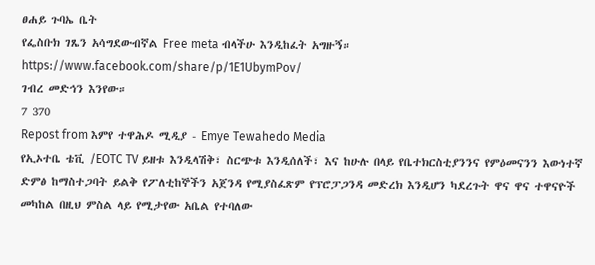ፀሐይ ጉባኤ ቤት
የፌስቡክ ገጼን አሳግደውብኛል Free meta ብላችሁ እንዲከፈት አግዙኝ።
https://www.facebook.com/share/p/1E1UbymPov/
ገብረ መድኅን እንየው።
7 370
Repost from እምየ ተዋሕዶ ሚዲያ - Emye Tewahedo Media
የኢኦተቤ ቴቪ /EOTC TV ይዘቱ እንዲላሽቅ፣ ስርጭቱ እንዲሰለች፣ እና ከሁሉ በላይ የቤተክርስቲያንንና የምዕመናንን እውነተኛ ድምፅ ከማስተጋባት ይልቅ የፖለቲከኞችን አጀንዳ የሚያስፈጽም የፕሮፓጋንዳ መድረክ እንዲሆን ካደረጉት ዋና ዋና ተዋናዮች መካከል በዚህ ምስል ላይ የሚታየው አቤል የተባለው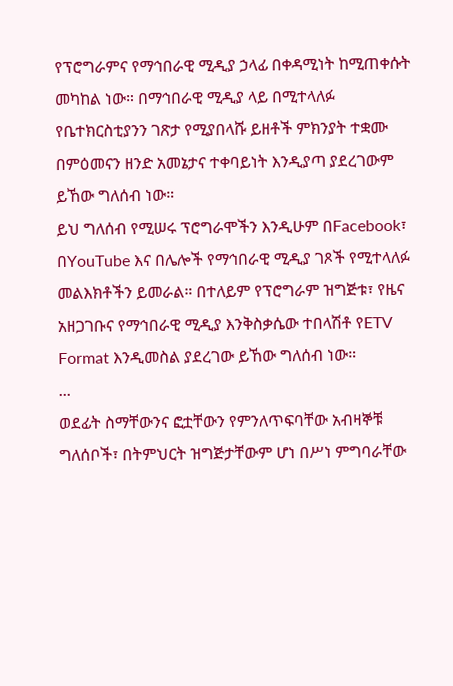የፕሮግራምና የማኅበራዊ ሚዲያ ኃላፊ በቀዳሚነት ከሚጠቀሱት መካከል ነው። በማኅበራዊ ሚዲያ ላይ በሚተላለፉ የቤተክርስቲያንን ገጽታ የሚያበላሹ ይዘቶች ምክንያት ተቋሙ በምዕመናን ዘንድ አመኔታና ተቀባይነት እንዲያጣ ያደረገውም ይኸው ግለሰብ ነው።
ይህ ግለሰብ የሚሠሩ ፕሮግራሞችን እንዲሁም በFacebook፣ በYouTube እና በሌሎች የማኅበራዊ ሚዲያ ገጾች የሚተላለፉ መልእክቶችን ይመራል። በተለይም የፕሮግራም ዝግጅቱ፣ የዜና አዘጋገቡና የማኅበራዊ ሚዲያ እንቅስቃሴው ተበላሽቶ የETV Format እንዲመስል ያደረገው ይኸው ግለሰብ ነው።
...
ወደፊት ስማቸውንና ፎቷቸውን የምንለጥፍባቸው አብዛኞቹ ግለሰቦች፣ በትምህርት ዝግጅታቸውም ሆነ በሥነ ምግባራቸው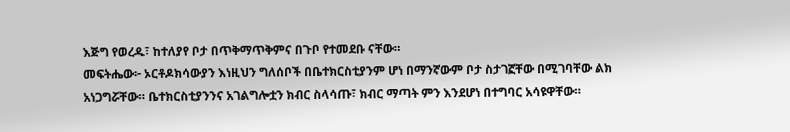እጅግ የወረዱ፣ ከተለያየ ቦታ በጥቅማጥቅምና በጉቦ የተመደቡ ናቸው።
መፍትሔው፦ ኦርቶዶክሳውያን እነዚህን ግለሰቦች በቤተክርስቲያንም ሆነ በማንኛውም ቦታ ስታገኟቸው በሚገባቸው ልክ አነጋግሯቸው። ቤተክርስቲያንንና አገልግሎቷን ክብር ስላሳጡ፣ ክብር ማጣት ምን እንደሆነ በተግባር አሳዩዋቸው።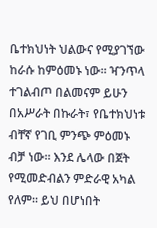ቤተክህነት ህልውና የሚያገኘው ከራሱ ከምዕመኑ ነው። ዣንጥላ ተገልብጦ በልመናም ይሁን በአሥራት በኩራት፣ የቤተክህነቱ ብቸኛ የገቢ ምንጭ ምዕመኑ ብቻ ነው። እንደ ሌላው በጀት የሚመድብልን ምድራዊ አካል የለም። ይህ በሆነበት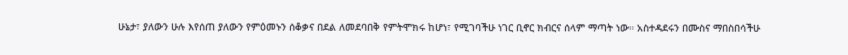ሁኔታ፣ ያለውን ሁሉ እየሰጠ ያለውን የምዕመኑን ሰቆቃና በደል ለመደባበቅ የምትሞክሩ ከሆነ፣ የሚገባችሁ ነገር ቢኖር ክብርና ሰላም ማጣት ነው። አስተዳደሩን በሙስና ማበስበሳችሁ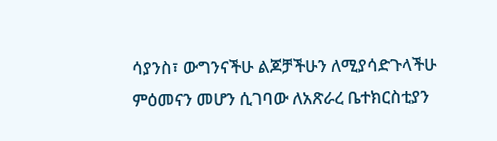ሳያንስ፣ ውግንናችሁ ልጆቻችሁን ለሚያሳድጉላችሁ ምዕመናን መሆን ሲገባው ለአጽራረ ቤተክርስቲያን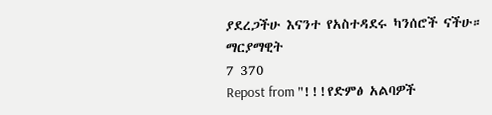ያደረጋችሁ እናንተ የአስተዳደሩ ካንሰሮች ናችሁ።
ማርያማዊት
7 370
Repost from "!!!የድምፅ አልባዎች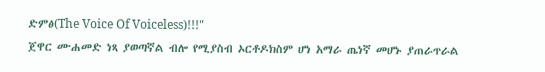ድምፅ(The Voice Of Voiceless)!!!"
ጀዋር ሙሐመድ ነጻ ያወጣኛል ብሎ የሚያስብ ኦርቶዶክስም ሆነ አማራ ጤነኛ መሆኑ ያጠራጥራል